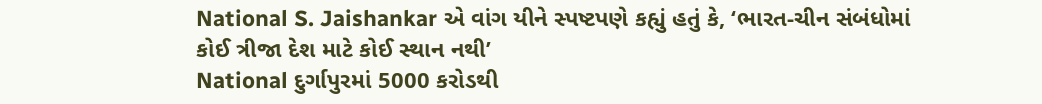National S. Jaishankar એ વાંગ યીને સ્પષ્ટપણે કહ્યું હતું કે, ‘ભારત-ચીન સંબંધોમાં કોઈ ત્રીજા દેશ માટે કોઈ સ્થાન નથી’
National દુર્ગાપુરમાં 5000 કરોડથી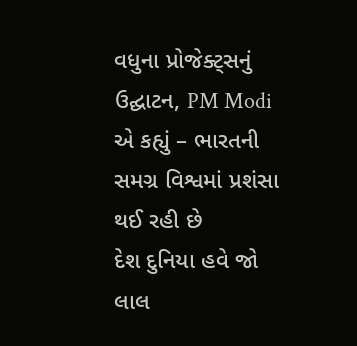વધુના પ્રોજેક્ટ્સનું ઉદ્ઘાટન, PM Modi એ કહ્યું – ભારતની સમગ્ર વિશ્વમાં પ્રશંસા થઈ રહી છે
દેશ દુનિયા હવે જો લાલ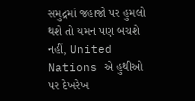સમુદ્રમાં જહાજો પર હુમલો થશે તો યમન પણ બચશે નહીં, United Nations એ હુથીઓ પર દેખરેખ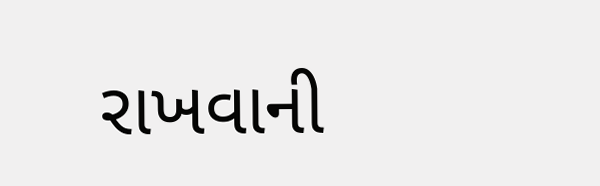રાખવાની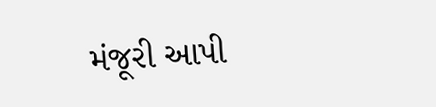મંજૂરી આપી